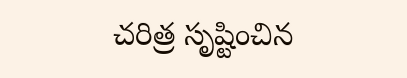చరిత్ర సృష్టించిన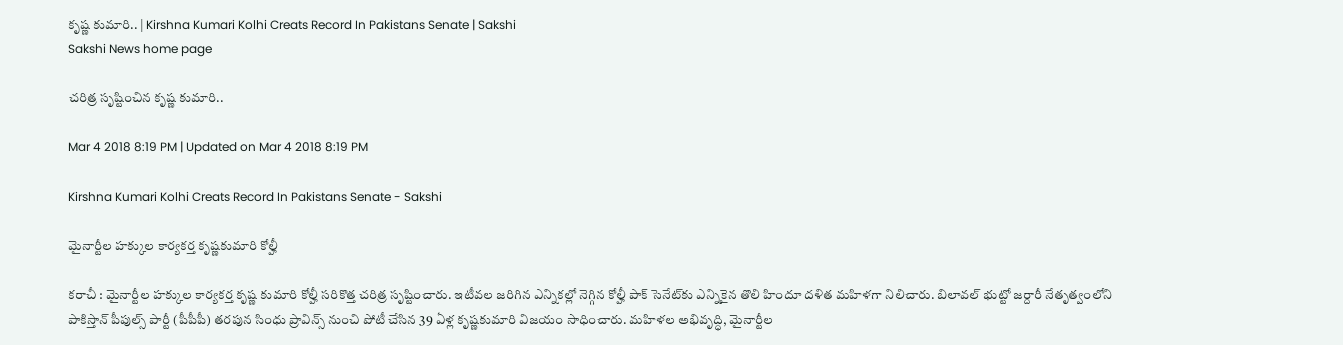కృష్ణ కుమారి.. | Kirshna Kumari Kolhi Creats Record In Pakistans Senate | Sakshi
Sakshi News home page

చరిత్ర సృష్టించిన కృష్ణ కుమారి..

Mar 4 2018 8:19 PM | Updated on Mar 4 2018 8:19 PM

Kirshna Kumari Kolhi Creats Record In Pakistans Senate - Sakshi

మైనార్టీల హక్కుల కార్యకర్త కృష్ణకుమారి కోల్హీ

కరాచీ : మైనార్టీల హక్కుల కార్యకర్త కృష్ణ కుమారి కోల్హీ సరికొత్త చరిత్ర సృష్టించారు. ఇటీవల జరిగిన ఎన్నికల్లో నెగ్గిన కోల్హీ పాక్‌ సెనేట్‌కు ఎన్నికైన తొలి హిందూ దళిత మహిళగా నిలిచారు. బిలావల్ భుట్టో జర్దారీ నేతృత్వంలోని పాకిస్తాన్ పీపుల్స్ పార్టీ (పీపీపీ) తరపున సింధు ప్రావిన్స్ నుంచి పోటీ చేసిన 39 ఏళ్ల కృష్ణకుమారి విజయం సాధించారు. మహిళల అభివృద్ధి, మైనార్టీల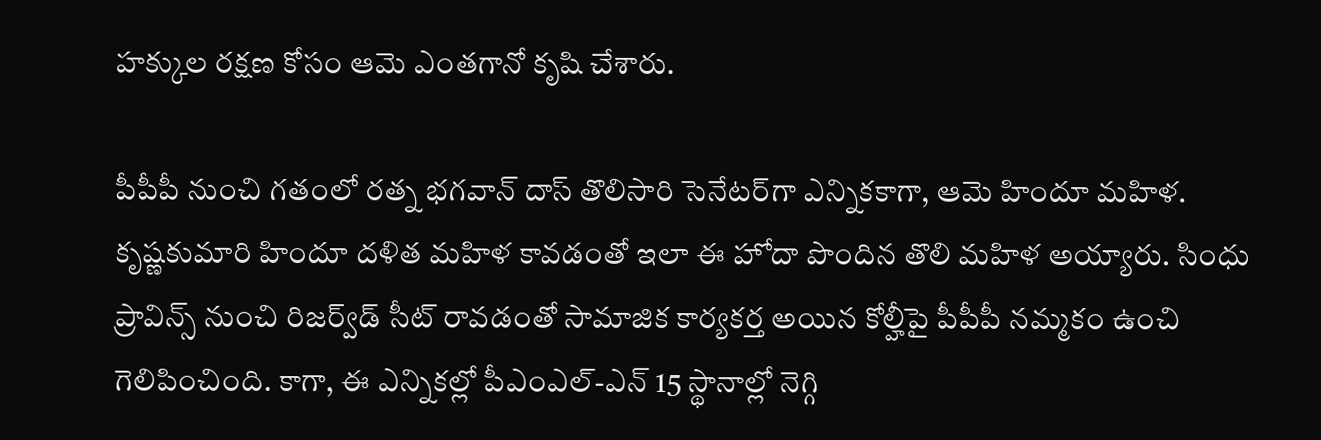హక్కుల రక్షణ కోసం ఆమె ఎంతగానో కృషి చేశారు.

పీపీపీ నుంచి గతంలో రత్న భగవాన్ దాస్ తొలిసారి సెనేటర్‌గా ఎన్నికకాగా, ఆమె హిందూ మహిళ. కృష్ణకుమారి హిందూ దళిత మహిళ కావడంతో ఇలా ఈ హోదా పొందిన తొలి మహిళ అయ్యారు. సింధు ప్రావిన్స్ నుంచి రిజర్వ్‌డ్ సీట్ రావడంతో సామాజిక కార్యకర్త అయిన కోల్హీపై పీపీపీ నమ్మకం ఉంచి గెలిపించింది. కాగా, ఈ ఎన్నికల్లో పీఎంఎల్-ఎన్ 15 స్థానాల్లో నెగ్గి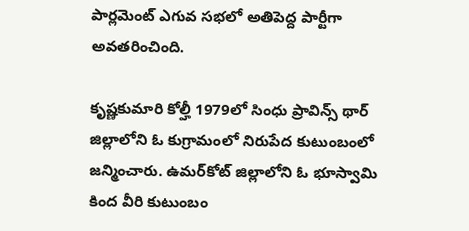పార్లమెంట్ ఎగువ సభలో అతిపెద్ద పార్టీగా అవతరించింది.

కృష్ణకుమారి కోల్హీ 1979లో సింధు ప్రావిన్స్‌ థార్‌ జిల్లాలోని ఓ కుగ్రామంలో నిరుపేద కుటుంబంలో  జన్మించారు. ఉమర్‌కోట్ జిల్లాలోని ఓ భూస్వామి కింద వీరి కుటుంబం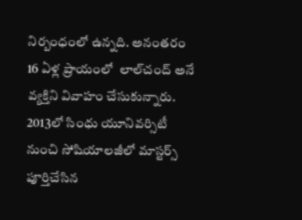నిర్బంధంలో ఉన్నది. అనంతరం 16 ఏళ్ల ప్రాయంలో  లాల్‌చంద్‌ అనే వ్యక్తిని వివాహం చేసుకున్నారు. 2013లో సింధు యూనివర్సిటీ నుంచి సోషియాలజీలో మాస్టర్స్‌ పూర్తిచేసిన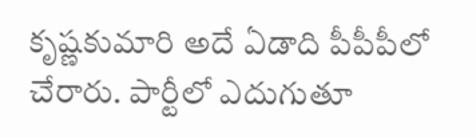కృష్ణకుమారి అదే ఏడాది పీపీపీలో చేరారు. పార్టీలో ఎదుగుతూ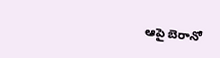ఆపై బెరానో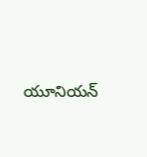యూనియన్‌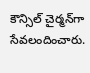కౌన్సిల్‌ చైర్మన్‌గా సేవలందించారు.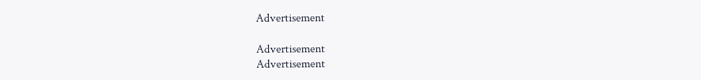Advertisement

Advertisement
Advertisement